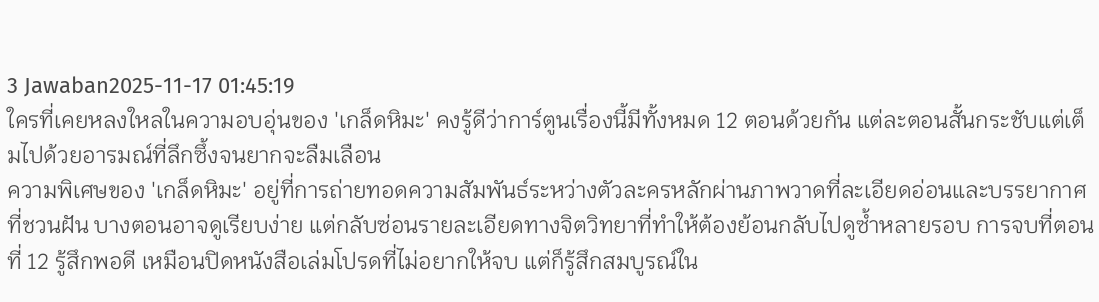3 Jawaban2025-11-17 01:45:19
ใครที่เคยหลงใหลในความอบอุ่นของ 'เกล็ดหิมะ' คงรู้ดีว่าการ์ตูนเรื่องนี้มีทั้งหมด 12 ตอนด้วยกัน แต่ละตอนสั้นกระชับแต่เต็มไปด้วยอารมณ์ที่ลึกซึ้งจนยากจะลืมเลือน
ความพิเศษของ 'เกล็ดหิมะ' อยู่ที่การถ่ายทอดความสัมพันธ์ระหว่างตัวละครหลักผ่านภาพวาดที่ละเอียดอ่อนและบรรยากาศที่ชวนฝัน บางตอนอาจดูเรียบง่าย แต่กลับซ่อนรายละเอียดทางจิตวิทยาที่ทำให้ต้องย้อนกลับไปดูซ้ำหลายรอบ การจบที่ตอนที่ 12 รู้สึกพอดี เหมือนปิดหนังสือเล่มโปรดที่ไม่อยากให้จบ แต่ก็รู้สึกสมบูรณ์ใน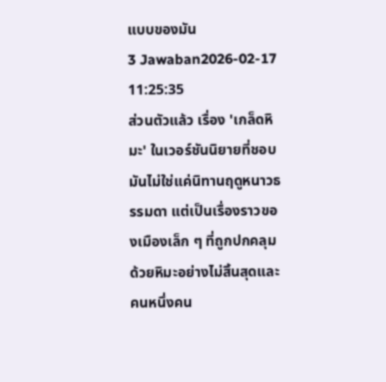แบบของมัน
3 Jawaban2026-02-17 11:25:35
ส่วนตัวแล้ว เรื่อง 'เกล็ดหิมะ' ในเวอร์ชันนิยายที่ชอบมันไม่ใช่แค่นิทานฤดูหนาวธรรมดา แต่เป็นเรื่องราวของเมืองเล็ก ๆ ที่ถูกปกคลุมด้วยหิมะอย่างไม่สิ้นสุดและคนหนึ่งคน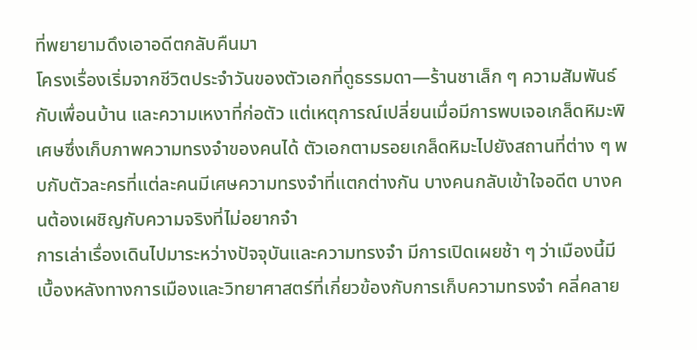ที่พยายามดึงเอาอดีตกลับคืนมา
โครงเรื่องเริ่มจากชีวิตประจำวันของตัวเอกที่ดูธรรมดา—ร้านชาเล็ก ๆ ความสัมพันธ์กับเพื่อนบ้าน และความเหงาที่ก่อตัว แต่เหตุการณ์เปลี่ยนเมื่อมีการพบเจอเกล็ดหิมะพิเศษซึ่งเก็บภาพความทรงจำของคนได้ ตัวเอกตามรอยเกล็ดหิมะไปยังสถานที่ต่าง ๆ พบกับตัวละครที่แต่ละคนมีเศษความทรงจำที่แตกต่างกัน บางคนกลับเข้าใจอดีต บางคนต้องเผชิญกับความจริงที่ไม่อยากจำ
การเล่าเรื่องเดินไปมาระหว่างปัจจุบันและความทรงจำ มีการเปิดเผยช้า ๆ ว่าเมืองนี้มีเบื้องหลังทางการเมืองและวิทยาศาสตร์ที่เกี่ยวข้องกับการเก็บความทรงจำ คลี่คลาย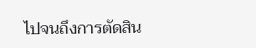ไปจนถึงการตัดสิน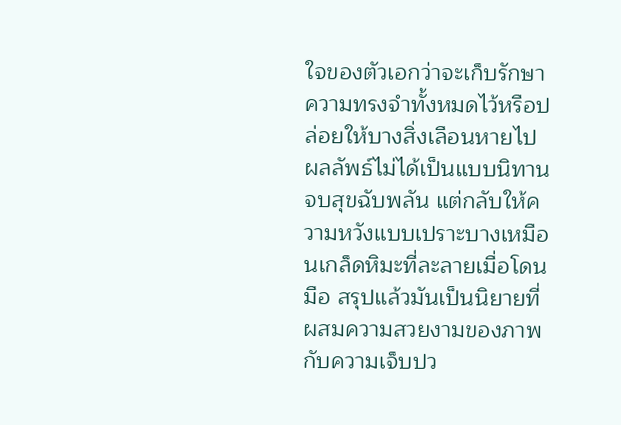ใจของตัวเอกว่าจะเก็บรักษาความทรงจำทั้งหมดไว้หรือปล่อยให้บางสิ่งเลือนหายไป ผลลัพธ์ไม่ได้เป็นแบบนิทานจบสุขฉับพลัน แต่กลับให้ความหวังแบบเปราะบางเหมือนเกล็ดหิมะที่ละลายเมื่อโดนมือ สรุปแล้วมันเป็นนิยายที่ผสมความสวยงามของภาพกับความเจ็บปว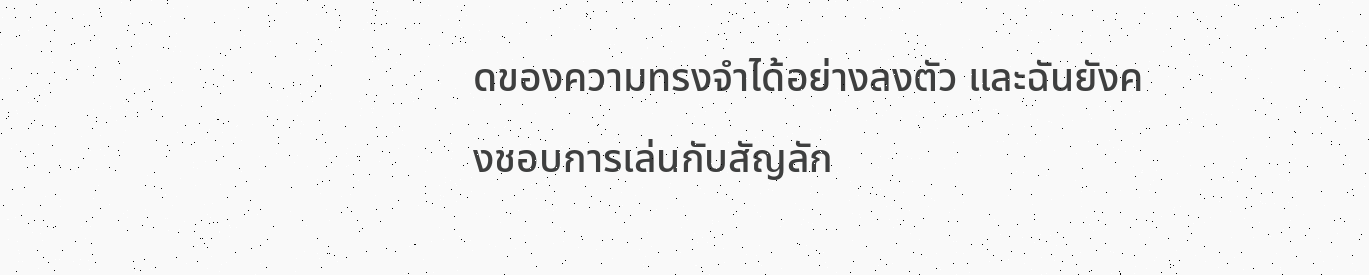ดของความทรงจำได้อย่างลงตัว และฉันยังคงชอบการเล่นกับสัญลัก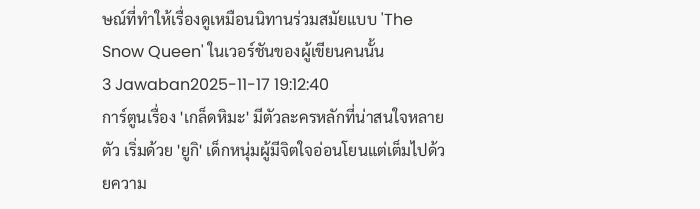ษณ์ที่ทำให้เรื่องดูเหมือนนิทานร่วมสมัยแบบ 'The Snow Queen' ในเวอร์ชันของผู้เขียนคนนั้น
3 Jawaban2025-11-17 19:12:40
การ์ตูนเรื่อง 'เกล็ดหิมะ' มีตัวละครหลักที่น่าสนใจหลายตัว เริ่มด้วย 'ยูกิ' เด็กหนุ่มผู้มีจิตใจอ่อนโยนแต่เต็มไปด้วยความ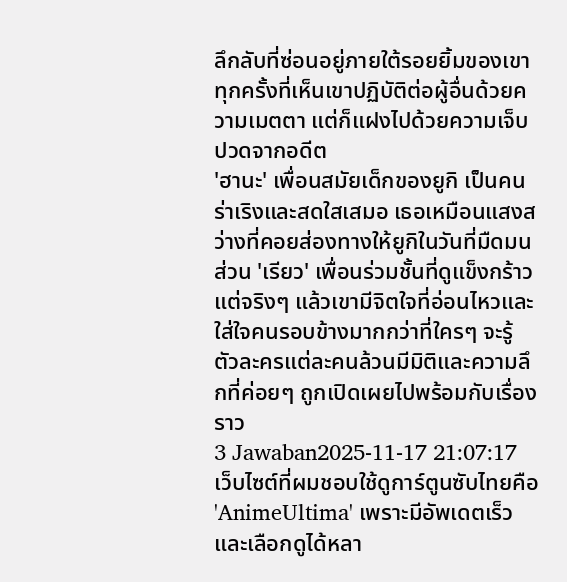ลึกลับที่ซ่อนอยู่ภายใต้รอยยิ้มของเขา ทุกครั้งที่เห็นเขาปฏิบัติต่อผู้อื่นด้วยความเมตตา แต่ก็แฝงไปด้วยความเจ็บปวดจากอดีต
'ฮานะ' เพื่อนสมัยเด็กของยูกิ เป็นคนร่าเริงและสดใสเสมอ เธอเหมือนแสงสว่างที่คอยส่องทางให้ยูกิในวันที่มืดมน ส่วน 'เรียว' เพื่อนร่วมชั้นที่ดูแข็งกร้าวแต่จริงๆ แล้วเขามีจิตใจที่อ่อนไหวและใส่ใจคนรอบข้างมากกว่าที่ใครๆ จะรู้ ตัวละครแต่ละคนล้วนมีมิติและความลึกที่ค่อยๆ ถูกเปิดเผยไปพร้อมกับเรื่องราว
3 Jawaban2025-11-17 21:07:17
เว็บไซต์ที่ผมชอบใช้ดูการ์ตูนซับไทยคือ 'AnimeUltima' เพราะมีอัพเดตเร็วและเลือกดูได้หลา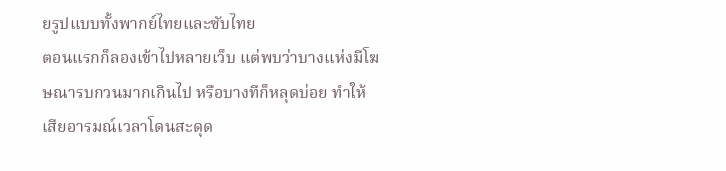ยรูปแบบทั้งพากย์ไทยและซับไทย
ตอนแรกก็ลองเข้าไปหลายเว็บ แต่พบว่าบางแห่งมีโฆษณารบกวนมากเกินไป หรือบางทีก็หลุดบ่อย ทำให้เสียอารมณ์เวลาโดนสะดุด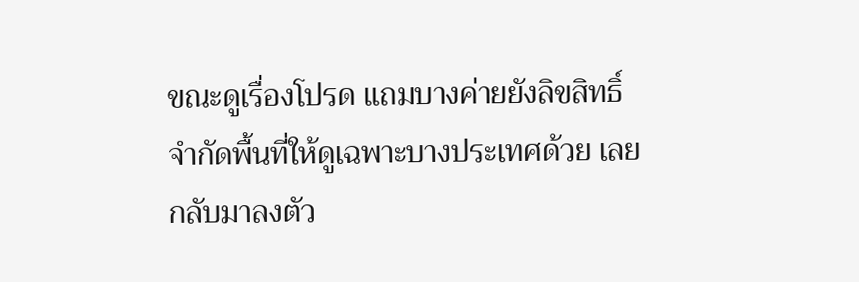ขณะดูเรื่องโปรด แถมบางค่ายยังลิขสิทธิ์จำกัดพื้นที่ให้ดูเฉพาะบางประเทศด้วย เลยกลับมาลงตัว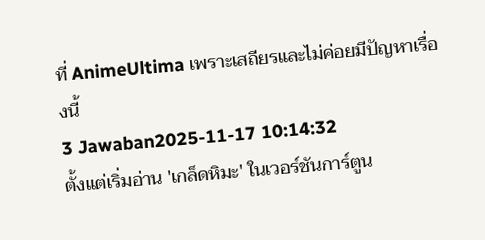ที่ AnimeUltima เพราะเสถียรและไม่ค่อยมีปัญหาเรื่องนี้
3 Jawaban2025-11-17 10:14:32
ตั้งแต่เริ่มอ่าน 'เกล็ดหิมะ' ในเวอร์ชันการ์ตูน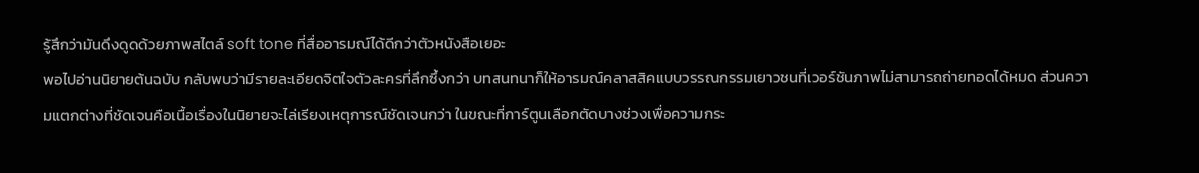รู้สึกว่ามันดึงดูดด้วยภาพสไตล์ soft tone ที่สื่ออารมณ์ได้ดีกว่าตัวหนังสือเยอะ
พอไปอ่านนิยายต้นฉบับ กลับพบว่ามีรายละเอียดจิตใจตัวละครที่ลึกซึ้งกว่า บทสนทนาก็ให้อารมณ์คลาสสิคแบบวรรณกรรมเยาวชนที่เวอร์ชันภาพไม่สามารถถ่ายทอดได้หมด ส่วนความแตกต่างที่ชัดเจนคือเนื้อเรื่องในนิยายจะไล่เรียงเหตุการณ์ชัดเจนกว่า ในขณะที่การ์ตูนเลือกตัดบางช่วงเพื่อความกระ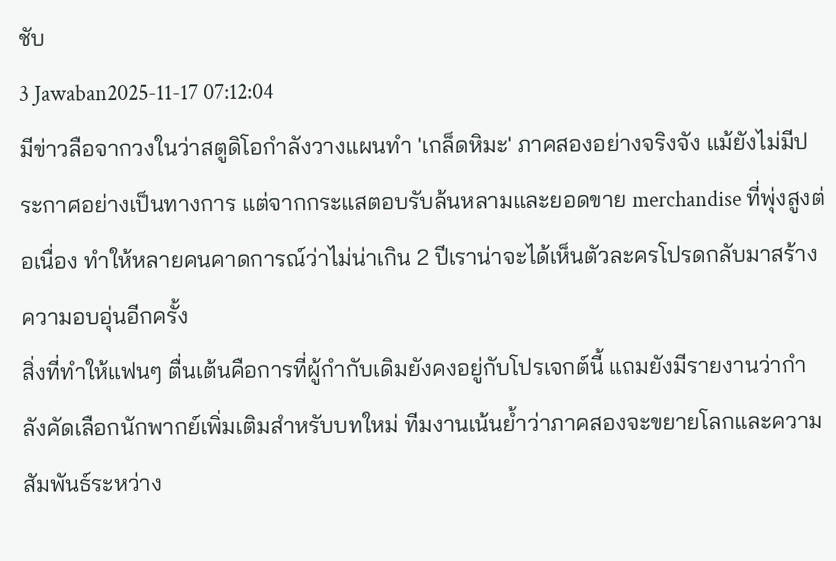ชับ
3 Jawaban2025-11-17 07:12:04
มีข่าวลือจากวงในว่าสตูดิโอกำลังวางแผนทำ 'เกล็ดหิมะ' ภาคสองอย่างจริงจัง แม้ยังไม่มีประกาศอย่างเป็นทางการ แต่จากกระแสตอบรับล้นหลามและยอดขาย merchandise ที่พุ่งสูงต่อเนื่อง ทำให้หลายคนคาดการณ์ว่าไม่น่าเกิน 2 ปีเราน่าจะได้เห็นตัวละครโปรดกลับมาสร้างความอบอุ่นอีกครั้ง
สิ่งที่ทำให้แฟนๆ ตื่นเต้นคือการที่ผู้กำกับเดิมยังคงอยู่กับโปรเจกต์นี้ แถมยังมีรายงานว่ากำลังคัดเลือกนักพากย์เพิ่มเติมสำหรับบทใหม่ ทีมงานเน้นย้ำว่าภาคสองจะขยายโลกและความสัมพันธ์ระหว่าง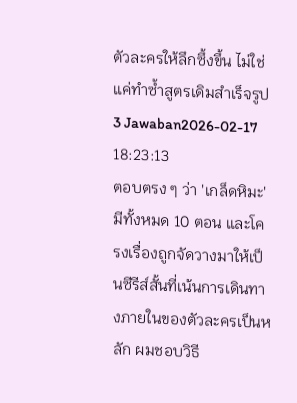ตัวละครให้ลึกซึ้งขึ้น ไม่ใช่แค่ทำซ้ำสูตรเดิมสำเร็จรูป
3 Jawaban2026-02-17 18:23:13
ตอบตรง ๆ ว่า 'เกล็ดหิมะ' มีทั้งหมด 10 ตอน และโครงเรื่องถูกจัดวางมาให้เป็นซีรีส์สั้นที่เน้นการเดินทางภายในของตัวละครเป็นหลัก ผมชอบวิธี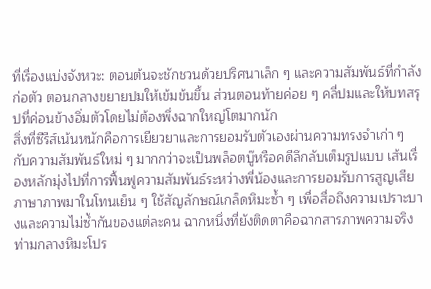ที่เรื่องแบ่งจังหวะ: ตอนต้นจะชักชวนด้วยปริศนาเล็ก ๆ และความสัมพันธ์ที่กำลังก่อตัว ตอนกลางขยายปมให้เข้มข้นขึ้น ส่วนตอนท้ายค่อย ๆ คลี่ปมและให้บทสรุปที่ค่อนข้างอิ่มตัวโดยไม่ต้องพึ่งฉากใหญ่โตมากนัก
สิ่งที่ซีรีส์เน้นหนักคือการเยียวยาและการยอมรับตัวเองผ่านความทรงจำเก่า ๆ กับความสัมพันธ์ใหม่ ๆ มากกว่าจะเป็นพล็อตบู๊หรือคดีลึกลับเต็มรูปแบบ เส้นเรื่องหลักมุ่งไปที่การฟื้นฟูความสัมพันธ์ระหว่างพี่น้องและการยอมรับการสูญเสีย ภาษาภาพมาในโทนเย็น ๆ ใช้สัญลักษณ์เกล็ดหิมะซ้ำ ๆ เพื่อสื่อถึงความเปราะบางและความไม่ซ้ำกันของแต่ละคน ฉากหนึ่งที่ยังติดตาคือฉากสารภาพความจริงท่ามกลางหิมะโปร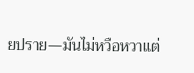ยปราย—มันไม่หวือหวาแต่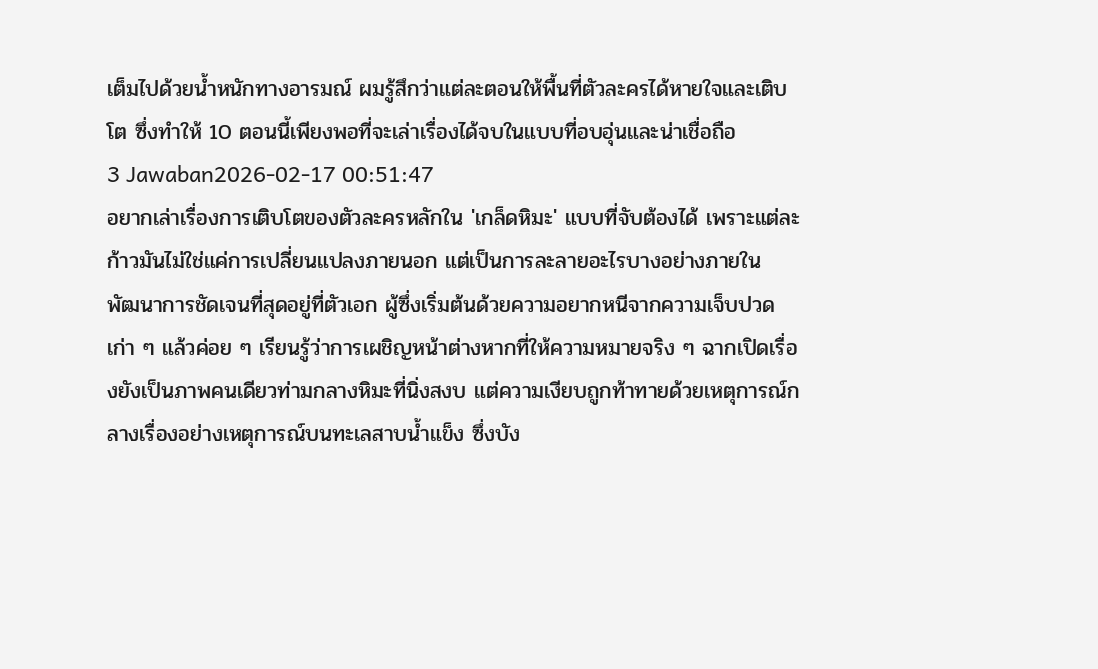เต็มไปด้วยน้ำหนักทางอารมณ์ ผมรู้สึกว่าแต่ละตอนให้พื้นที่ตัวละครได้หายใจและเติบโต ซึ่งทำให้ 10 ตอนนี้เพียงพอที่จะเล่าเรื่องได้จบในแบบที่อบอุ่นและน่าเชื่อถือ
3 Jawaban2026-02-17 00:51:47
อยากเล่าเรื่องการเติบโตของตัวละครหลักใน 'เกล็ดหิมะ' แบบที่จับต้องได้ เพราะแต่ละก้าวมันไม่ใช่แค่การเปลี่ยนแปลงภายนอก แต่เป็นการละลายอะไรบางอย่างภายใน
พัฒนาการชัดเจนที่สุดอยู่ที่ตัวเอก ผู้ซึ่งเริ่มต้นด้วยความอยากหนีจากความเจ็บปวดเก่า ๆ แล้วค่อย ๆ เรียนรู้ว่าการเผชิญหน้าต่างหากที่ให้ความหมายจริง ๆ ฉากเปิดเรื่องยังเป็นภาพคนเดียวท่ามกลางหิมะที่นิ่งสงบ แต่ความเงียบถูกท้าทายด้วยเหตุการณ์กลางเรื่องอย่างเหตุการณ์บนทะเลสาบน้ำแข็ง ซึ่งบัง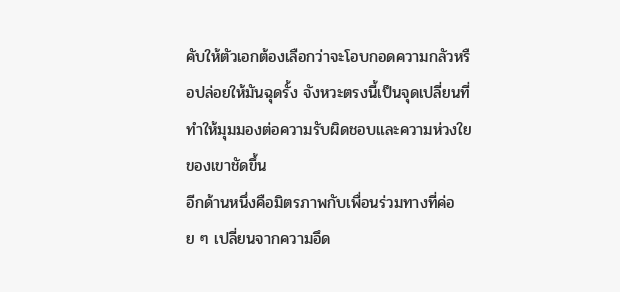คับให้ตัวเอกต้องเลือกว่าจะโอบกอดความกลัวหรือปล่อยให้มันฉุดรั้ง จังหวะตรงนี้เป็นจุดเปลี่ยนที่ทำให้มุมมองต่อความรับผิดชอบและความห่วงใยของเขาชัดขึ้น
อีกด้านหนึ่งคือมิตรภาพกับเพื่อนร่วมทางที่ค่อย ๆ เปลี่ยนจากความอึด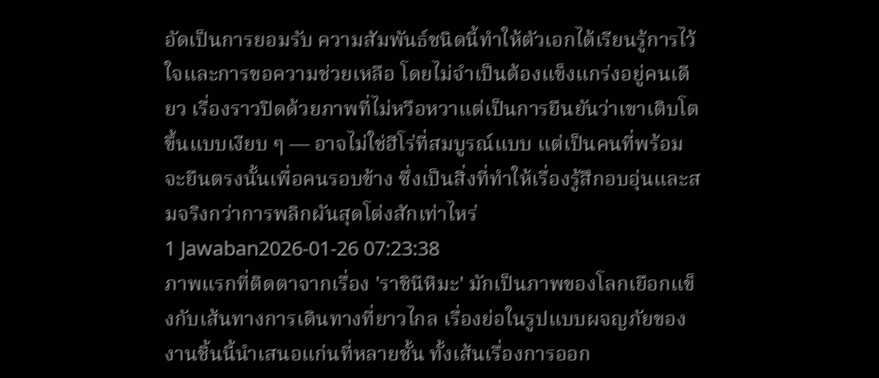อัดเป็นการยอมรับ ความสัมพันธ์ชนิดนี้ทำให้ตัวเอกได้เรียนรู้การไว้ใจและการขอความช่วยเหลือ โดยไม่จำเป็นต้องแข็งแกร่งอยู่คนเดียว เรื่องราวปิดด้วยภาพที่ไม่หวือหวาแต่เป็นการยืนยันว่าเขาเติบโตขึ้นแบบเงียบ ๆ — อาจไม่ใช่ฮีโร่ที่สมบูรณ์แบบ แต่เป็นคนที่พร้อมจะยืนตรงนั้นเพื่อคนรอบข้าง ซึ่งเป็นสิ่งที่ทำให้เรื่องรู้สึกอบอุ่นและสมจริงกว่าการพลิกผันสุดโต่งสักเท่าไหร่
1 Jawaban2026-01-26 07:23:38
ภาพแรกที่ติดตาจากเรื่อง 'ราชินีหิมะ' มักเป็นภาพของโลกเยือกแข็งกับเส้นทางการเดินทางที่ยาวไกล เรื่องย่อในรูปแบบผจญภัยของงานชิ้นนี้นำเสนอแก่นที่หลายชั้น ทั้งเส้นเรื่องการออก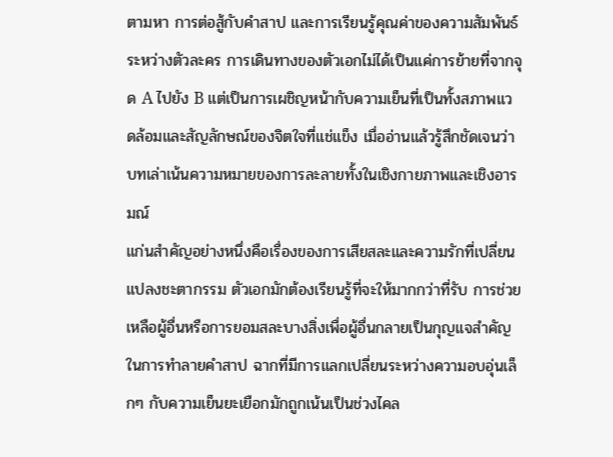ตามหา การต่อสู้กับคำสาป และการเรียนรู้คุณค่าของความสัมพันธ์ระหว่างตัวละคร การเดินทางของตัวเอกไม่ได้เป็นแค่การย้ายที่จากจุด A ไปยัง B แต่เป็นการเผชิญหน้ากับความเย็นที่เป็นทั้งสภาพแวดล้อมและสัญลักษณ์ของจิตใจที่แช่แข็ง เมื่ออ่านแล้วรู้สึกชัดเจนว่าบทเล่าเน้นความหมายของการละลายทั้งในเชิงกายภาพและเชิงอารมณ์
แก่นสำคัญอย่างหนึ่งคือเรื่องของการเสียสละและความรักที่เปลี่ยนแปลงชะตากรรม ตัวเอกมักต้องเรียนรู้ที่จะให้มากกว่าที่รับ การช่วยเหลือผู้อื่นหรือการยอมสละบางสิ่งเพื่อผู้อื่นกลายเป็นกุญแจสำคัญในการทำลายคำสาป ฉากที่มีการแลกเปลี่ยนระหว่างความอบอุ่นเล็กๆ กับความเย็นยะเยือกมักถูกเน้นเป็นช่วงไคล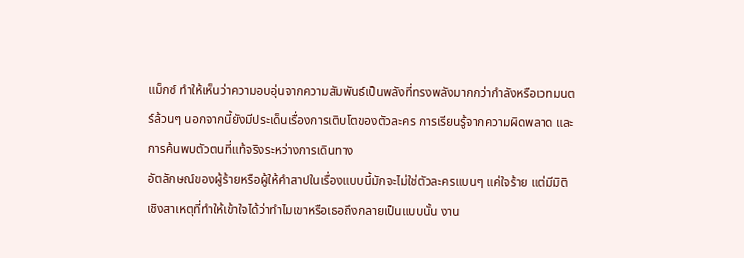แม็กซ์ ทำให้เห็นว่าความอบอุ่นจากความสัมพันธ์เป็นพลังที่ทรงพลังมากกว่ากำลังหรือเวทมนตร์ล้วนๆ นอกจากนี้ยังมีประเด็นเรื่องการเติบโตของตัวละคร การเรียนรู้จากความผิดพลาด และการค้นพบตัวตนที่แท้จริงระหว่างการเดินทาง
อัตลักษณ์ของผู้ร้ายหรือผู้ให้คำสาปในเรื่องแบบนี้มักจะไม่ใช่ตัวละครแบนๆ แค่ใจร้าย แต่มีมิติเชิงสาเหตุที่ทำให้เข้าใจได้ว่าทำไมเขาหรือเธอถึงกลายเป็นแบบนั้น งาน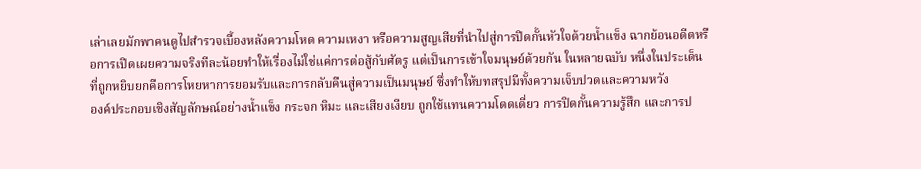เล่าเลยมักพาคนดูไปสำรวจเบื้องหลังความโหด ความเหงา หรือความสูญเสียที่นำไปสู่การปิดกั้นหัวใจด้วยน้ำแข็ง ฉากย้อนอดีตหรือการเปิดเผยความจริงทีละน้อยทำให้เรื่องไม่ใช่แค่การต่อสู้กับศัตรู แต่เป็นการเข้าใจมนุษย์ด้วยกัน ในหลายฉบับ หนึ่งในประเด็นที่ถูกหยิบยกคือการโหยหาการยอมรับและการกลับคืนสู่ความเป็นมนุษย์ ซึ่งทำให้บทสรุปมีทั้งความเจ็บปวดและความหวัง
องค์ประกอบเชิงสัญลักษณ์อย่างน้ำแข็ง กระจก หิมะ และเสียงเงียบ ถูกใช้แทนความโดดเดี่ยว การปิดกั้นความรู้สึก และการป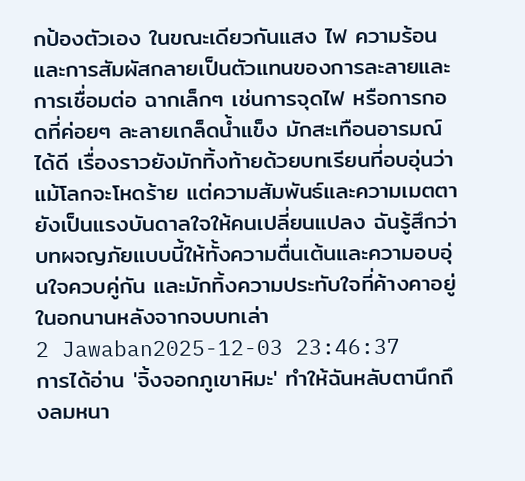กป้องตัวเอง ในขณะเดียวกันแสง ไฟ ความร้อน และการสัมผัสกลายเป็นตัวแทนของการละลายและการเชื่อมต่อ ฉากเล็กๆ เช่นการจุดไฟ หรือการกอดที่ค่อยๆ ละลายเกล็ดน้ำแข็ง มักสะเทือนอารมณ์ได้ดี เรื่องราวยังมักทิ้งท้ายด้วยบทเรียนที่อบอุ่นว่าแม้โลกจะโหดร้าย แต่ความสัมพันธ์และความเมตตายังเป็นแรงบันดาลใจให้คนเปลี่ยนแปลง ฉันรู้สึกว่าบทผจญภัยแบบนี้ให้ทั้งความตื่นเต้นและความอบอุ่นใจควบคู่กัน และมักทิ้งความประทับใจที่ค้างคาอยู่ในอกนานหลังจากจบบทเล่า
2 Jawaban2025-12-03 23:46:37
การได้อ่าน 'จิ้งจอกภูเขาหิมะ' ทำให้ฉันหลับตานึกถึงลมหนา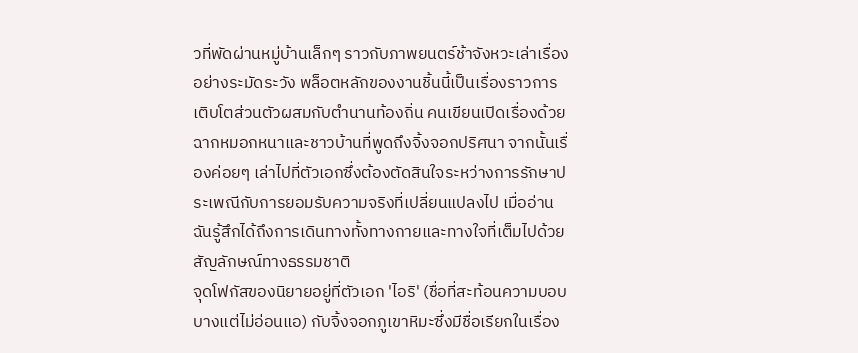วที่พัดผ่านหมู่บ้านเล็กๆ ราวกับภาพยนตร์ช้าจังหวะเล่าเรื่องอย่างระมัดระวัง พล็อตหลักของงานชิ้นนี้เป็นเรื่องราวการเติบโตส่วนตัวผสมกับตำนานท้องถิ่น คนเขียนเปิดเรื่องด้วยฉากหมอกหนาและชาวบ้านที่พูดถึงจิ้งจอกปริศนา จากนั้นเรื่องค่อยๆ เล่าไปที่ตัวเอกซึ่งต้องตัดสินใจระหว่างการรักษาประเพณีกับการยอมรับความจริงที่เปลี่ยนแปลงไป เมื่ออ่าน ฉันรู้สึกได้ถึงการเดินทางทั้งทางกายและทางใจที่เต็มไปด้วยสัญลักษณ์ทางธรรมชาติ
จุดโฟกัสของนิยายอยู่ที่ตัวเอก 'ไอริ' (ชื่อที่สะท้อนความบอบบางแต่ไม่อ่อนแอ) กับจิ้งจอกภูเขาหิมะซึ่งมีชื่อเรียกในเรื่อง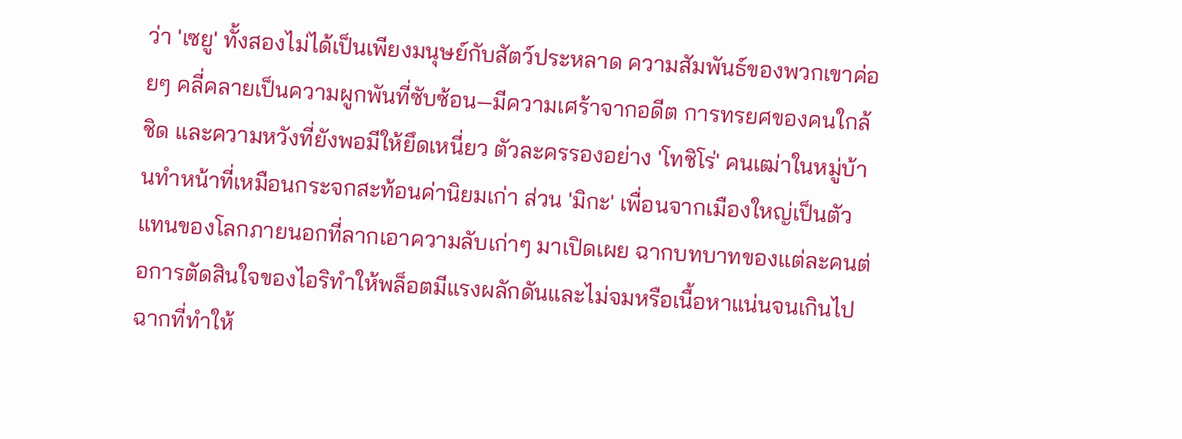ว่า 'เซยู' ทั้งสองไม่ได้เป็นเพียงมนุษย์กับสัตว์ประหลาด ความสัมพันธ์ของพวกเขาค่อยๆ คลี่คลายเป็นความผูกพันที่ซับซ้อน—มีความเศร้าจากอดีต การทรยศของคนใกล้ชิด และความหวังที่ยังพอมีให้ยึดเหนี่ยว ตัวละครรองอย่าง 'โทชิโร่' คนเฒ่าในหมู่บ้านทำหน้าที่เหมือนกระจกสะท้อนค่านิยมเก่า ส่วน 'มิกะ' เพื่อนจากเมืองใหญ่เป็นตัวแทนของโลกภายนอกที่ลากเอาความลับเก่าๆ มาเปิดเผย ฉากบทบาทของแต่ละคนต่อการตัดสินใจของไอริทำให้พล็อตมีแรงผลักดันและไม่จมหรือเนื้อหาแน่นจนเกินไป
ฉากที่ทำให้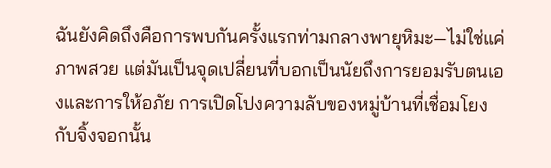ฉันยังคิดถึงคือการพบกันครั้งแรกท่ามกลางพายุหิมะ—ไม่ใช่แค่ภาพสวย แต่มันเป็นจุดเปลี่ยนที่บอกเป็นนัยถึงการยอมรับตนเองและการให้อภัย การเปิดโปงความลับของหมู่บ้านที่เชื่อมโยงกับจิ้งจอกนั้น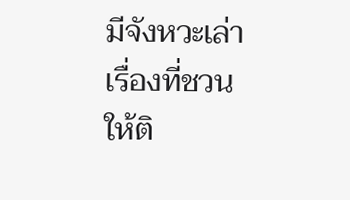มีจังหวะเล่าเรื่องที่ชวนให้ติ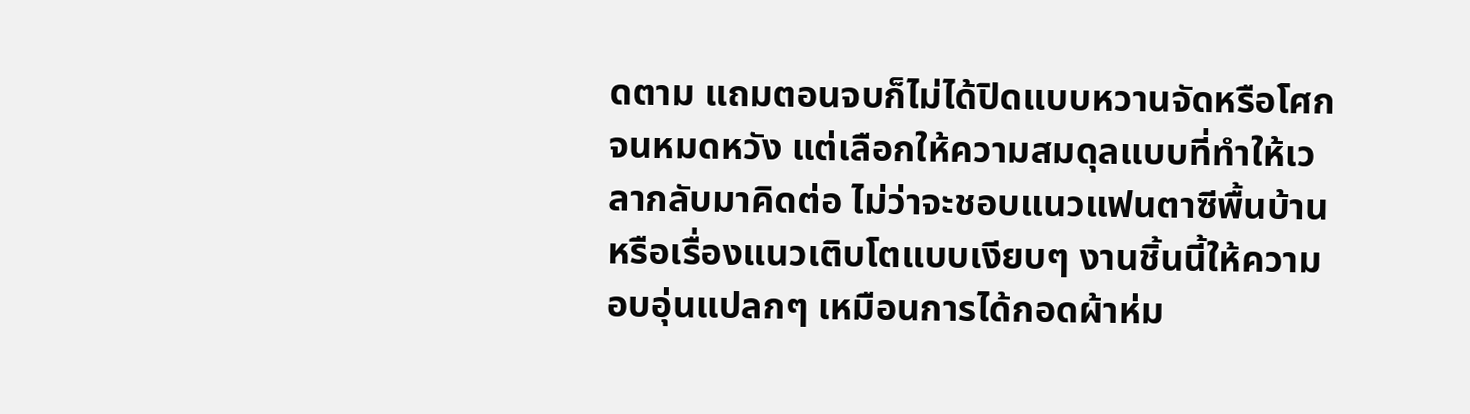ดตาม แถมตอนจบก็ไม่ได้ปิดแบบหวานจัดหรือโศกจนหมดหวัง แต่เลือกให้ความสมดุลแบบที่ทำให้เวลากลับมาคิดต่อ ไม่ว่าจะชอบแนวแฟนตาซีพื้นบ้านหรือเรื่องแนวเติบโตแบบเงียบๆ งานชิ้นนี้ให้ความอบอุ่นแปลกๆ เหมือนการได้กอดผ้าห่ม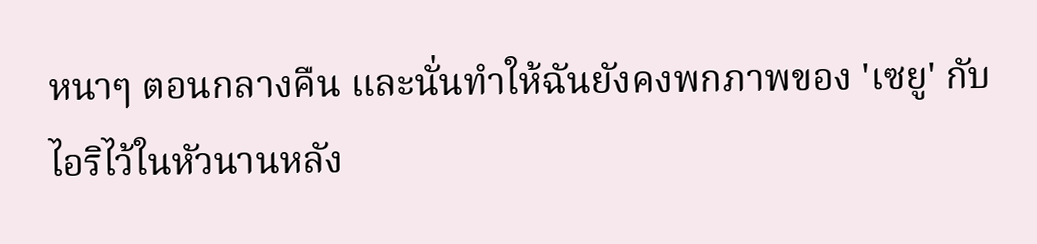หนาๆ ตอนกลางคืน และนั่นทำให้ฉันยังคงพกภาพของ 'เซยู' กับไอริไว้ในหัวนานหลัง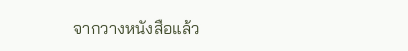จากวางหนังสือแล้ว